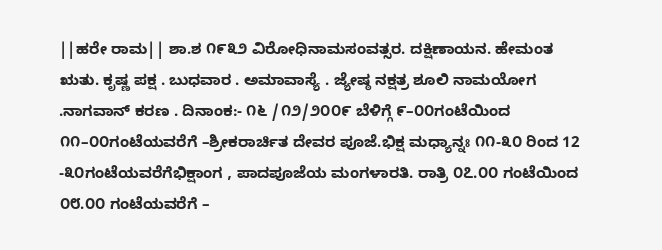||ಹರೇ ರಾಮ|| ಶಾ.ಶ ೧೯೩೨ ವಿರೋಧಿನಾಮಸಂವತ್ಸರ. ದಕ್ಷಿಣಾಯನ. ಹೇಮಂತ ಋತು. ಕೃಷ್ಣ ಪಕ್ಷ . ಬುಧವಾರ . ಅಮಾವಾಸ್ಯೆ . ಜ್ಯೇಷ್ಠ ನಕ್ಷತ್ರ ಶೂಲಿ ನಾಮಯೋಗ .ನಾಗವಾನ್ ಕರಣ . ದಿನಾಂಕ:- ೧೬ /೧೨/೨೦೦೯ ಬೆಳಿಗ್ಗೆ ೯–೦೦ಗಂಟೆಯಿಂದ ೧೧–೦೦ಗಂಟೆಯವರೆಗೆ –ಶ್ರೀಕರಾರ್ಚಿತ ದೇವರ ಪೂಜೆ.ಭಿಕ್ಷ ಮಧ್ಯಾನ್ನಃ ೧೧-೩೦ ರಿಂದ 12 -೩೦ಗಂಟೆಯವರೆಗೆಭಿಕ್ಷಾಂಗ , ಪಾದಪೂಜೆಯ ಮಂಗಳಾರತಿ. ರಾತ್ರಿ ೦೭.೦೦ ಗಂಟೆಯಿಂದ ೦೮.೦೦ ಗಂಟೆಯವರೆಗೆ –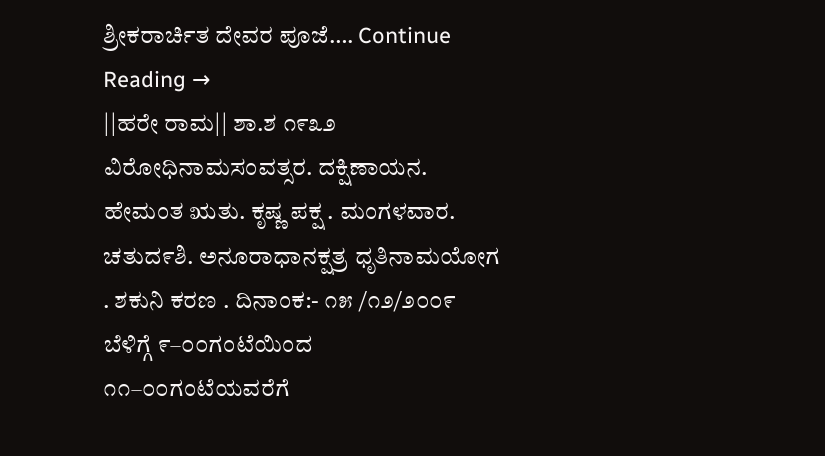ಶ್ರೀಕರಾರ್ಚಿತ ದೇವರ ಪೂಜೆ…. Continue Reading →
||ಹರೇ ರಾಮ|| ಶಾ.ಶ ೧೯೩೨ ವಿರೋಧಿನಾಮಸಂವತ್ಸರ. ದಕ್ಷಿಣಾಯನ. ಹೇಮಂತ ಋತು. ಕೃಷ್ಣ ಪಕ್ಷ . ಮಂಗಳವಾರ. ಚತುದ೯ಶಿ. ಅನೂರಾಧಾನಕ್ಷತ್ರ ಧೃತಿನಾಮಯೋಗ . ಶಕುನಿ ಕರಣ . ದಿನಾಂಕ:- ೧೫ /೧೨/೨೦೦೯ ಬೆಳಿಗ್ಗೆ ೯–೦೦ಗಂಟೆಯಿಂದ ೧೧–೦೦ಗಂಟೆಯವರೆಗೆ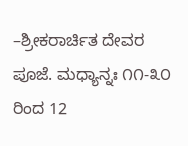–ಶ್ರೀಕರಾರ್ಚಿತ ದೇವರ ಪೂಜೆ. ಮಧ್ಯಾನ್ನಃ ೧೧-೩೦ ರಿಂದ 12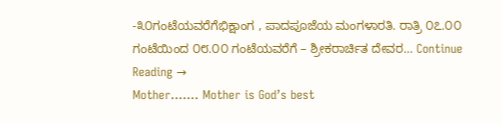-೩೦ಗಂಟೆಯವರೆಗೆಭಿಕ್ಷಾಂಗ , ಪಾದಪೂಜೆಯ ಮಂಗಳಾರತಿ. ರಾತ್ರಿ ೦೭.೦೦ ಗಂಟೆಯಿಂದ ೦೮.೦೦ ಗಂಟೆಯವರೆಗೆ – ಶ್ರೀಕರಾರ್ಚಿತ ದೇವರ… Continue Reading →
Mother……. Mother is God’s best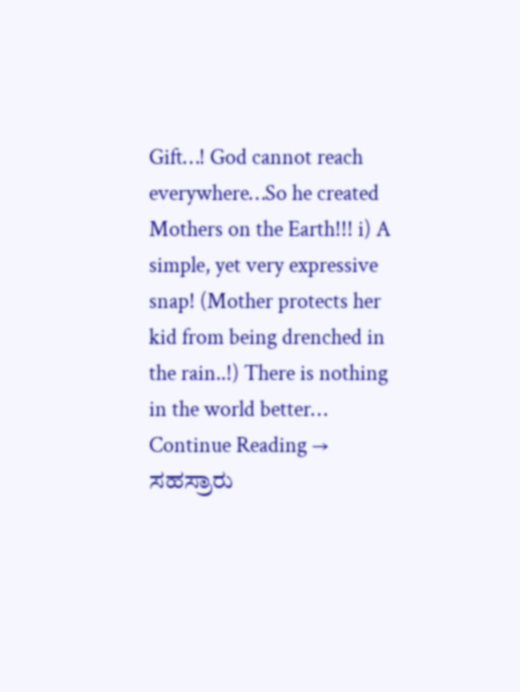Gift…! God cannot reach everywhere…So he created Mothers on the Earth!!! i) A simple, yet very expressive snap! (Mother protects her kid from being drenched in the rain..!) There is nothing in the world better… Continue Reading →
ಸಹಸ್ರಾರು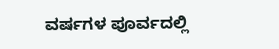ವರ್ಷಗಳ ಪೂರ್ವದಲ್ಲಿ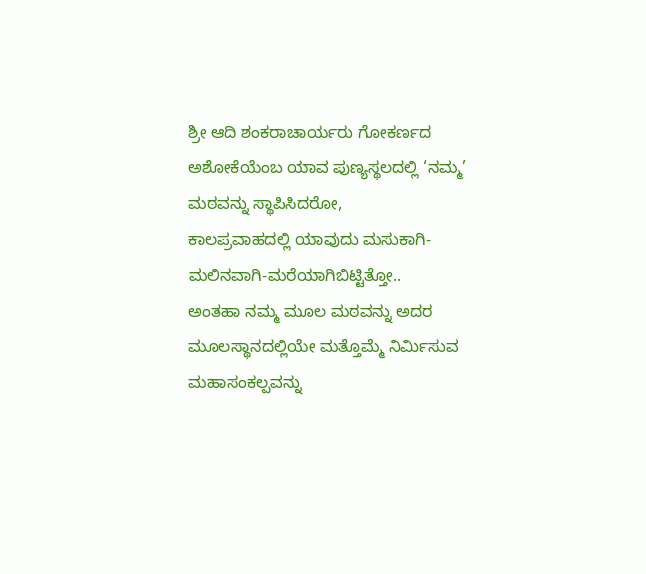ಶ್ರೀ ಆದಿ ಶಂಕರಾಚಾರ್ಯರು ಗೋಕರ್ಣದ ಅಶೋಕೆಯೆಂಬ ಯಾವ ಪುಣ್ಯಸ್ಥಲದಲ್ಲಿ ‘ನಮ್ಮ’ ಮಠವನ್ನು ಸ್ಥಾಪಿಸಿದರೋ,
ಕಾಲಪ್ರವಾಹದಲ್ಲಿ ಯಾವುದು ಮಸುಕಾಗಿ-ಮಲಿನವಾಗಿ-ಮರೆಯಾಗಿಬಿಟ್ಟಿತ್ತೋ..
ಅಂತಹಾ ನಮ್ಮ ಮೂಲ ಮಠವನ್ನು ಅದರ ಮೂಲಸ್ಥಾನದಲ್ಲಿಯೇ ಮತ್ತೊಮ್ಮೆ ನಿರ್ಮಿಸುವ ಮಹಾಸಂಕಲ್ಪವನ್ನು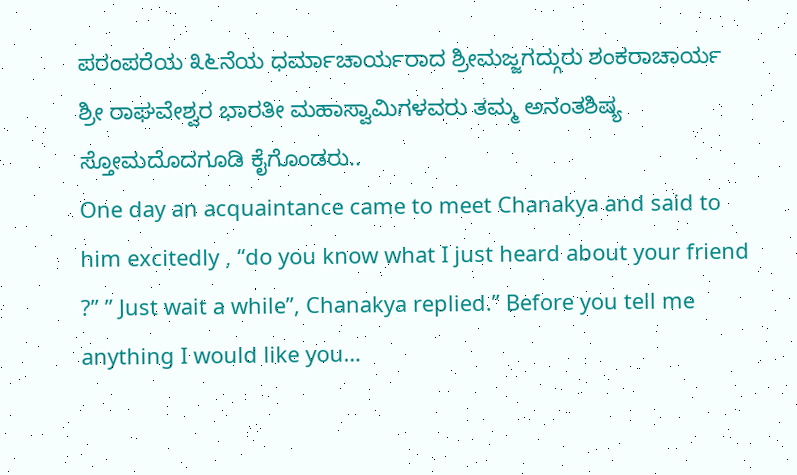ಪರಂಪರೆಯ ೩೬ನೆಯ ಧರ್ಮಾಚಾರ್ಯರಾದ ಶ್ರೀಮಜ್ಜಗದ್ಗುರು ಶಂಕರಾಚಾರ್ಯ ಶ್ರೀ ರಾಘವೇಶ್ವರ ಭಾರತೀ ಮಹಾಸ್ವಾಮಿಗಳವರು ತಮ್ಮ ಅನಂತಶಿಷ್ಯ ಸ್ತೋಮದೊದಗೂಡಿ ಕೈಗೊಂಡರು..
One day an acquaintance came to meet Chanakya and said to him excitedly , “do you know what I just heard about your friend ?” ” Just wait a while”, Chanakya replied.” Before you tell me anything I would like you…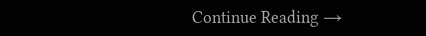Continue Reading →